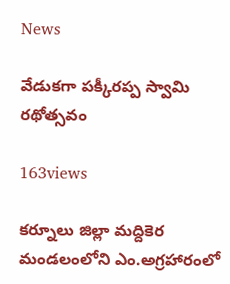News

వేడుకగా పక్కీరప్ప స్వామి రథోత్సవం

163views

కర్నూలు జిల్లా మద్దికెర మండలంలోని ఎం.అగ్రహారంలో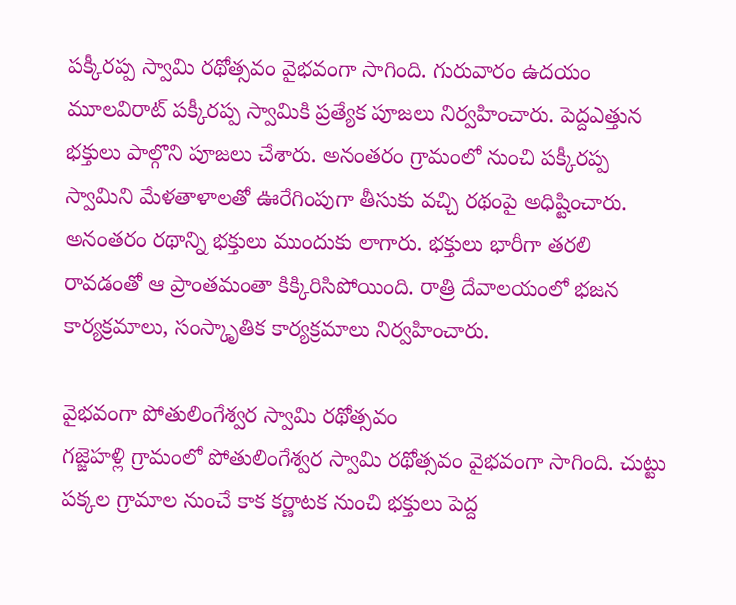పక్కీరప్ప స్వామి రథోత్సవం వైభవంగా సాగింది. గురువారం ఉదయం మూలవిరాట్‌ పక్కీరప్ప స్వామికి ప్రత్యేక పూజలు నిర్వహించారు. పెద్దఎత్తున భక్తులు పాల్గొని పూజలు చేశారు. అనంతరం గ్రామంలో నుంచి పక్కీరప్ప స్వామిని మేళతాళాలతో ఊరేగింపుగా తీసుకు వచ్చి రథంపై అధిష్టించారు. అనంతరం రథాన్ని భక్తులు ముందుకు లాగారు. భక్తులు భారీగా తరలి రావడంతో ఆ ప్రాంతమంతా కిక్కిరిసిపోయింది. రాత్రి దేవాలయంలో భజన కార్యక్రమాలు, సంస్కాృతిక కార్యక్రమాలు నిర్వహించారు.

వైభవంగా పోతులింగేశ్వర స్వామి రథోత్సవం
గజ్జెహళ్లి గ్రామంలో పోతులింగేశ్వర స్వామి రథోత్సవం వైభవంగా సాగింది. చుట్టు పక్కల గ్రామాల నుంచే కాక కర్ణాటక నుంచి భక్తులు పెద్ద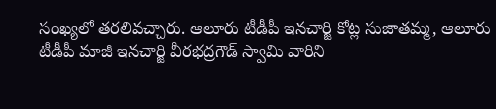సంఖ్యలో తరలివచ్చారు. ఆలూరు టీడీపీ ఇనచార్జి కోట్ల సుజాతమ్మ, ఆలూరు టీడీపీ మాజీ ఇనచార్జి వీరభద్రగౌడ్‌ స్వామి వారిని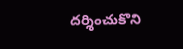దర్శించుకొని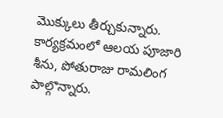మొక్కులు తీర్చుకున్నారు. కార్యక్రమంలో ఆలయ పూజారి శీను, పోతురాజు రామలింగ పాల్గొన్నారు.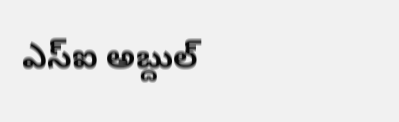ఎస్‌ఐ అబ్దుల్‌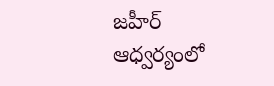జహీర్‌ ఆధ్వర్యంలో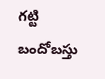గట్టి బందోబస్తు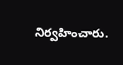నిర్వహించారు.